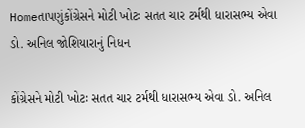Homeતાપણુંકોંગ્રેસને મોટી ખોટઃ સતત ચાર ટર્મથી ધારાસભ્ય એવા ડો. અનિલ જોશિયારાનું નિધન

કોંગ્રેસને મોટી ખોટઃ સતત ચાર ટર્મથી ધારાસભ્ય એવા ડો. અનિલ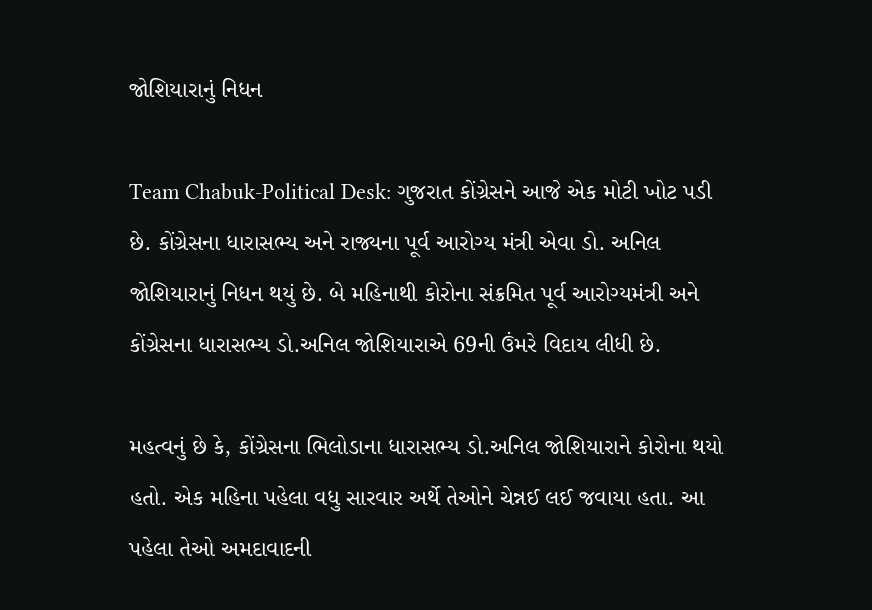જોશિયારાનું નિધન

Team Chabuk-Political Desk: ગુજરાત કોંગ્રેસને આજે એક મોટી ખોટ પડી છે. કોંગ્રેસના ધારાસભ્ય અને રાજ્યના પૂર્વ આરોગ્ય મંત્રી એવા ડો. અનિલ જોશિયારાનું નિધન થયું છે. બે મહિનાથી કોરોના સંક્રમિત પૂર્વ આરોગ્યમંત્રી અને કોંગ્રેસના ધારાસભ્ય ડો.અનિલ જોશિયારાએ 69ની ઉંમરે વિદાય લીધી છે.

મહત્વનું છે કે, કોંગ્રેસના ભિલોડાના ધારાસભ્ય ડો.અનિલ જોશિયારાને કોરોના થયો હતો. એક મહિના પહેલા વધુ સારવાર અર્થે તેઓને ચેન્નઈ લઈ જવાયા હતા. આ પહેલા તેઓ અમદાવાદની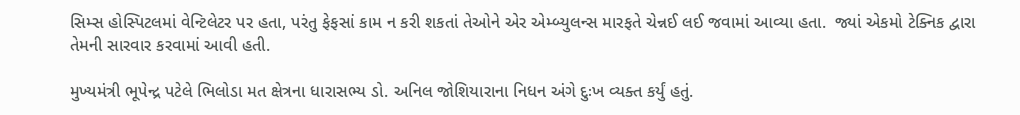સિમ્સ હોસ્પિટલમાં વેન્ટિલેટર પર હતા, પરંતુ ફેફસાં કામ ન કરી શકતાં તેઓને એર એમ્બ્યુલન્સ મારફતે ચેન્નઈ લઈ જવામાં આવ્યા હતા.  જ્યાં એકમો ટેક્નિક દ્વારા તેમની સારવાર કરવામાં આવી હતી.

મુખ્યમંત્રી ભૂપેન્દ્ર પટેલે ભિલોડા મત ક્ષેત્રના ધારાસભ્ય ડો. અનિલ જોશિયારાના નિધન અંગે દુઃખ વ્યક્ત કર્યું હતું.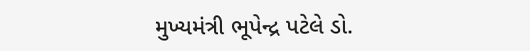મુખ્યમંત્રી ભૂપેન્દ્ર પટેલે ડો.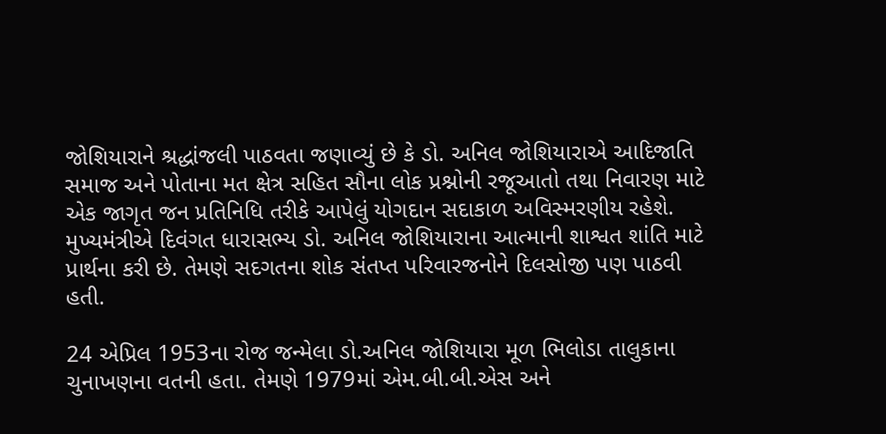જોશિયારાને શ્રદ્ધાંજલી પાઠવતા જણાવ્યું છે કે ડો. અનિલ જોશિયારાએ આદિજાતિ સમાજ અને પોતાના મત ક્ષેત્ર સહિત સૌના લોક પ્રશ્નોની રજૂઆતો તથા નિવારણ માટે એક જાગૃત જન પ્રતિનિધિ તરીકે આપેલું યોગદાન સદાકાળ અવિસ્મરણીય રહેશે. મુખ્યમંત્રીએ દિવંગત ધારાસભ્ય ડો. અનિલ જોશિયારાના આત્માની શાશ્વત શાંતિ માટે પ્રાર્થના કરી છે. તેમણે સદગતના શોક સંતપ્ત પરિવારજનોને દિલસોજી પણ પાઠવી હતી.

24 એપ્રિલ 1953ના રોજ જન્મેલા ડો.અનિલ જોશિયારા મૂળ ભિલોડા તાલુકાના ચુનાખણના વતની હતા. તેમણે 1979માં એમ.બી.બી.એસ અને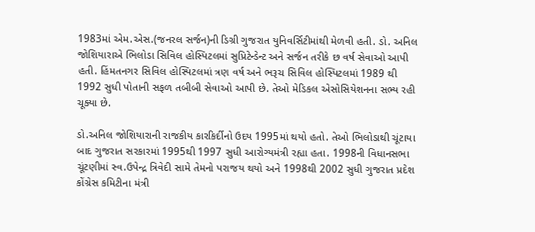1983માં એમ.એસ.(જનરલ સર્જન)ની ડિગ્રી ગુજરાત યુનિવર્સિટીમાંથી મેળવી હતી. ડો. અનિલ જોશિયારાએ ભિલોડા સિવિલ હોસ્પિટલમાં સુપ્રિટેન્ડેન્ટ અને સર્જન તરીકે છ વર્ષ સેવાઓ આપી હતી. હિંમતનગર સિવિલ હોસ્પિટલમાં ત્રણ વર્ષ અને ભરૂચ સિવિલ હોસ્પિટલમાં 1989 થી 1992 સુધી પોતાની સફળ તબીબી સેવાઓ આપી છે. તેઓ મેડિકલ એસોસિયેશનના સભ્ય રહી ચૂક્યા છે.

ડો.અનિલ જોશિયારાની રાજકીય કારકિર્દીનો ઉદય 1995માં થયો હતો. તેઓ ભિલોડાથી ચૂંટાયા બાદ ગુજરાત સરકારમાં 1995થી 1997 સુધી આરોગ્યમંત્રી રહ્યા હતા. 1998ની વિધાનસભા ચૂંટણીમાં સ્વ.ઉપેન્દ્ર ત્રિવેદી સામે તેમનો પરાજય થયો અને 1998થી 2002 સુધી ગુજરાત પ્રદેશ કોંગ્રેસ કમિટીના મંત્રી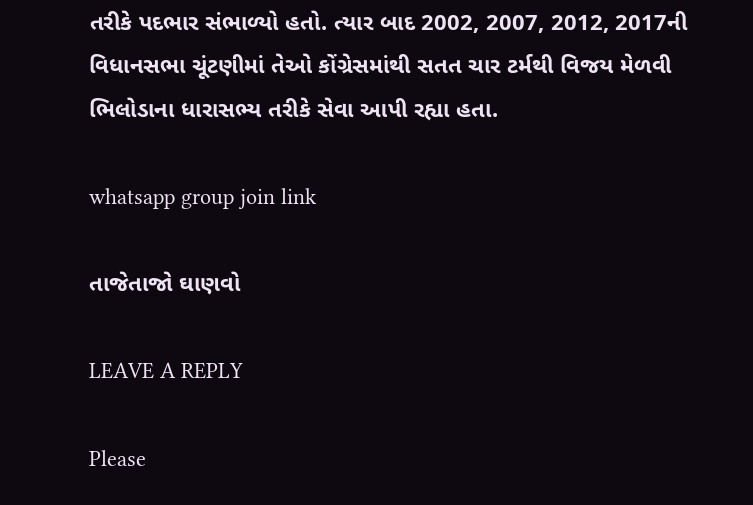તરીકે પદભાર સંભાળ્યો હતો. ત્યાર બાદ 2002, 2007, 2012, 2017ની વિધાનસભા ચૂંટણીમાં તેઓ કોંગ્રેસમાંથી સતત ચાર ટર્મથી વિજય મેળવી ભિલોડાના ધારાસભ્ય તરીકે સેવા આપી રહ્યા હતા.

whatsapp group join link

તાજેતાજો ઘાણવો

LEAVE A REPLY

Please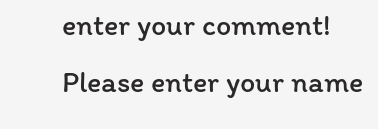enter your comment!
Please enter your name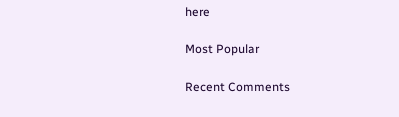here

Most Popular

Recent Comments